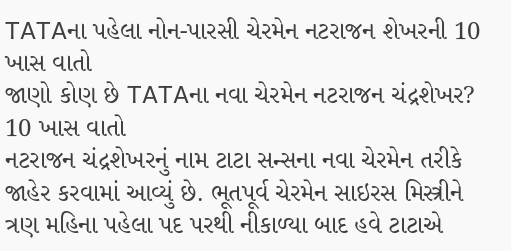TATAના પહેલા નોન-પારસી ચેરમેન નટરાજન શેખરની 10 ખાસ વાતો
જાણો કોણ છે TATAના નવા ચેરમેન નટરાજન ચંદ્રશેખર? 10 ખાસ વાતો
નટરાજન ચંદ્રશેખરનું નામ ટાટા સન્સના નવા ચેરમેન તરીકે જાહેર કરવામાં આવ્યું છે. ભૂતપૂર્વ ચેરમેન સાઇરસ મિસ્ત્રીને ત્રણ મહિના પહેલા પદ પરથી નીકાળ્યા બાદ હવે ટાટાએ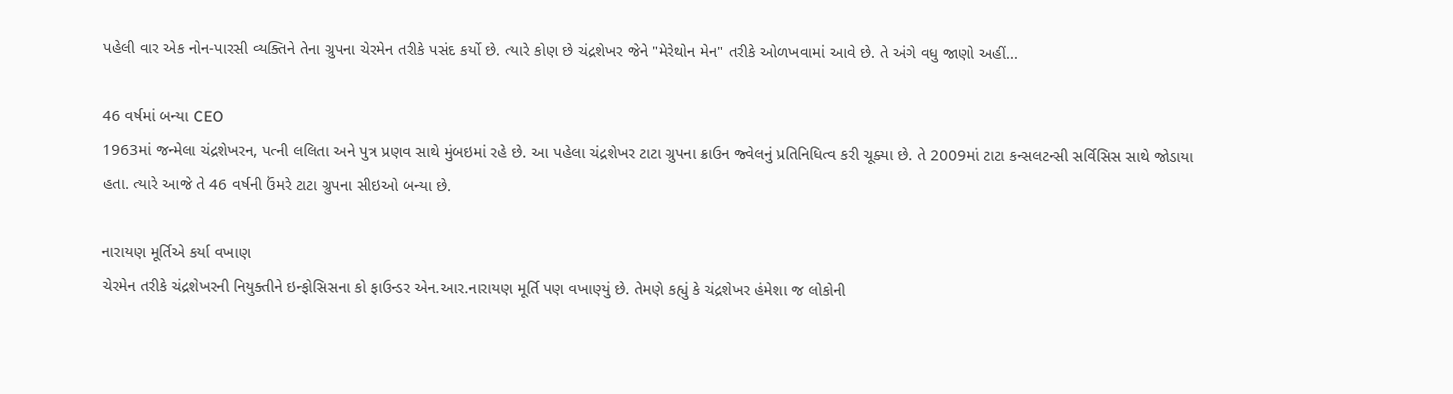પહેલી વાર એક નોન-પારસી વ્યક્તિને તેના ગ્રુપના ચેરમેન તરીકે પસંદ કર્યો છે. ત્યારે કોણ છે ચંદ્રશેખર જેને "મેરેથોન મેન" તરીકે ઓળખવામાં આવે છે. તે અંગે વધુ જાણો અહીં...

46 વર્ષમાં બન્યા CEO
1963માં જન્મેલા ચંદ્રશેખરન, પત્ની લલિતા અને પુત્ર પ્રણવ સાથે મુંબઇમાં રહે છે. આ પહેલા ચંદ્રશેખર ટાટા ગ્રુપના ક્રાઉન જ્વેલનું પ્રતિનિધિત્વ કરી ચૂક્યા છે. તે 2009માં ટાટા કન્સલટન્સી સર્વિસિસ સાથે જોડાયા હતા. ત્યારે આજે તે 46 વર્ષની ઉંમરે ટાટા ગ્રુપના સીઇઓ બન્યા છે.

નારાયણ મૂર્તિએ કર્યા વખાણ
ચેરમેન તરીકે ચંદ્રશેખરની નિયુક્તીને ઇન્ફોસિસના કો ફાઉન્ડર એન.આર.નારાયણ મૂર્તિ પણ વખાણ્યું છે. તેમણે કહ્યું કે ચંદ્રશેખર હંમેશા જ લોકોની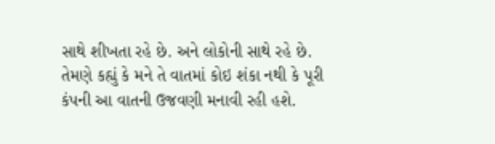સાથે શીખતા રહે છે. અને લોકોની સાથે રહે છે. તેમણે કહ્યું કે મને તે વાતમાં કોઇ શંકા નથી કે પૂરી કંપની આ વાતની ઉજવણી મનાવી રહી હશે.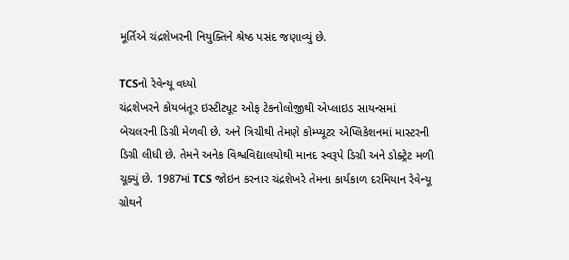મૂર્તિએ ચંદ્રશેખરની નિયુક્તિને શ્રેષ્ઠ પસંદ જણાવ્યું છે.

TCSનો રેવેન્યૂ વધ્યો
ચંદ્રશેખરને કોયબંતૂર ઇસ્ટીટ્યૂટ ઓફ ટેકનોલોજીથી એપ્લાઇડ સાયન્સમાં બેચલરની ડિગ્રી મેળવી છે. અને ત્રિચીથી તેમણે કોમ્પ્યૂટર એપ્લિકેશનમાં માસ્ટરની ડિગ્રી લીધી છે. તેમને અનેક વિશ્વવિદ્યાલયોથી માનદ સ્વરૂપે ડિગ્રી અને ડોક્ટ્રેટ મળી ચૂક્યું છે. 1987માં TCS જોઇન કરનાર ચંદ્રશેખરે તેમના કાર્યકાળ દરમિયાન રેવેન્યૂ ગ્રોથને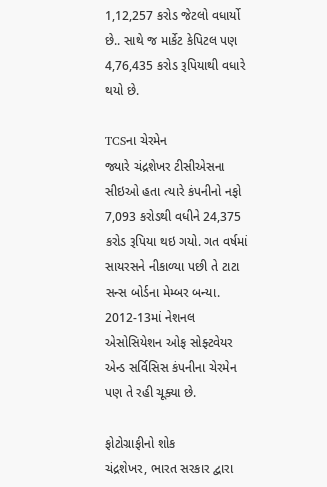1,12,257 કરોડ જેટલો વધાર્યો છે.. સાથે જ માર્કેટ કેપિટલ પણ 4,76,435 કરોડ રૂપિયાથી વધારે થયો છે.

TCSના ચેરમેન
જ્યારે ચંદ્રશેખર ટીસીએસના સીઇઓ હતા ત્યારે કંપનીનો નફો 7,093 કરોડથી વધીને 24,375 કરોડ રૂપિયા થઇ ગયો. ગત વર્ષમાં સાયરસને નીકાળ્યા પછી તે ટાટા સન્સ બોર્ડના મેમ્બર બન્યા. 2012-13માં નેશનલ એસોસિયેશન ઓફ સોફ્ટવેયર એન્ડ સર્વિસિસ કંપનીના ચેરમેન પણ તે રહી ચૂક્યા છે.

ફોટોગ્રાફીનો શોક
ચંદ્રશેખર, ભારત સરકાર દ્વારા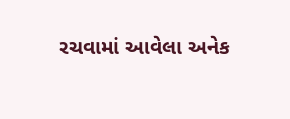રચવામાં આવેલા અનેક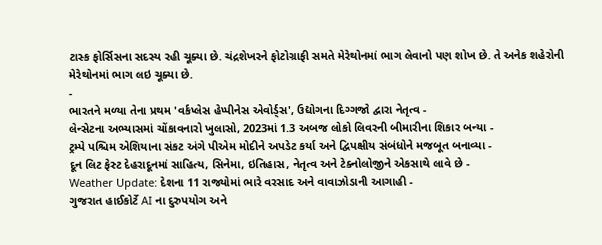ટાસ્ક ફોર્સિસના સદસ્ય રહી ચૂક્યા છે. ચંદ્રશેખરને ફોટોગ્રાફી સમતે મેરેથોનમાં ભાગ લેવાનો પણ શોખ છે. તે અનેક શહેરોની મેરેથોનમાં ભાગ લઇ ચૂક્યા છે.
-
ભારતને મળ્યા તેના પ્રથમ 'વર્કપ્લેસ હેપ્પીનેસ એવોર્ડ્સ', ઉદ્યોગના દિગ્ગજો દ્વારા નેતૃત્વ -
લેન્સેટના અભ્યાસમાં ચોંકાવનારો ખુલાસો, 2023માં 1.3 અબજ લોકો લિવરની બીમારીના શિકાર બન્યા -
ટ્રમ્પે પશ્ચિમ એશિયાના સંકટ અંગે પીએમ મોદીને અપડેટ કર્યા અને દ્વિપક્ષીય સંબંધોને મજબૂત બનાવ્યા -
દૂન લિટ ફેસ્ટ દેહરાદૂનમાં સાહિત્ય, સિનેમા, ઇતિહાસ, નેતૃત્વ અને ટેક્નોલોજીને એકસાથે લાવે છે -
Weather Update: દેશના 11 રાજ્યોમાં ભારે વરસાદ અને વાવાઝોડાની આગાહી -
ગુજરાત હાઈકોર્ટે AI ના દુરુપયોગ અને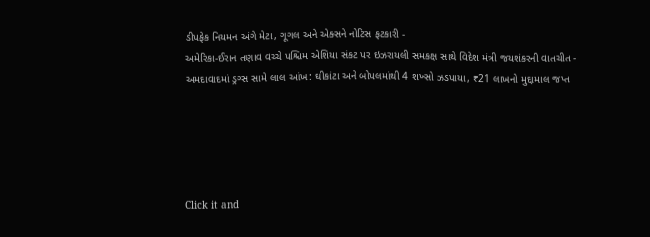ડીપફેક નિયમન અંગે મેટા, ગૂગલ અને એક્સને નોટિસ ફટકારી -
અમેરિકા-ઈરાન તણાવ વચ્ચે પશ્ચિમ એશિયા સંકટ પર ઇઝરાયલી સમકક્ષ સાથે વિદેશ મંત્રી જયશંકરની વાતચીત -
અમદાવાદમાં ડ્રગ્સ સામે લાલ આંખ: ઘીકાંટા અને બોપલમાંથી 4 શખ્સો ઝડપાયા, ₹21 લાખનો મુદ્દામાલ જપ્ત





Click it and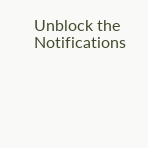Unblock the Notifications